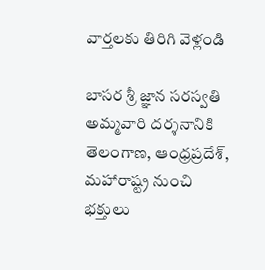వార్తలకు తిరిగి వెళ్లండి

బాసర శ్రీ జ్ఞాన సరస్వతి అమ్మవారి దర్శనానికి తెలంగాణ, ఆంధ్రప్రదేశ్, మహారాష్ట్ర నుంచి భక్తులు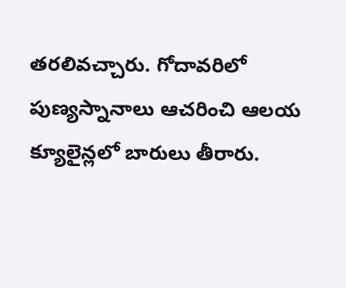తరలివచ్చారు. గోదావరిలో పుణ్యస్నానాలు ఆచరించి ఆలయ క్యూలైన్లలో బారులు తీరారు.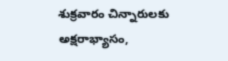శుక్రవారం చిన్నారులకు అక్షరాభ్యాసం,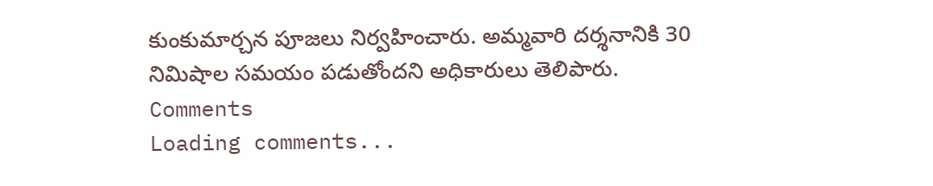కుంకుమార్చన పూజలు నిర్వహించారు. అమ్మవారి దర్శనానికి 30 నిమిషాల సమయం పడుతోందని అధికారులు తెలిపారు.
Comments
Loading comments...